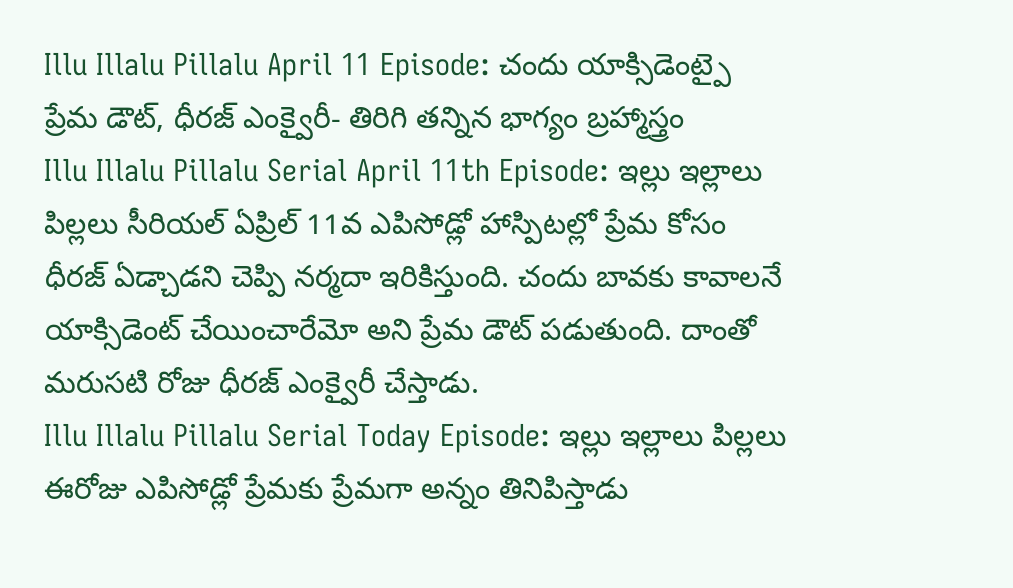Illu Illalu Pillalu April 11 Episode: చందు యాక్సిడెంట్పై ప్రేమ డౌట్, ధీరజ్ ఎంక్వైరీ- తిరిగి తన్నిన భాగ్యం బ్రహ్మాస్త్రం
Illu Illalu Pillalu Serial April 11th Episode: ఇల్లు ఇల్లాలు పిల్లలు సీరియల్ ఏప్రిల్ 11వ ఎపిసోడ్లో హాస్పిటల్లో ప్రేమ కోసం ధీరజ్ ఏడ్చాడని చెప్పి నర్మదా ఇరికిస్తుంది. చందు బావకు కావాలనే యాక్సిడెంట్ చేయించారేమో అని ప్రేమ డౌట్ పడుతుంది. దాంతో మరుసటి రోజు ధీరజ్ ఎంక్వైరీ చేస్తాడు.
Illu Illalu Pillalu Serial Today Episode: ఇల్లు ఇల్లాలు పిల్లలు ఈరోజు ఎపిసోడ్లో ప్రేమకు ప్రేమగా అన్నం తినిపిస్తాడు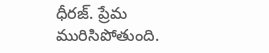ధీరజ్. ప్రేమ మురిసిపోతుంది.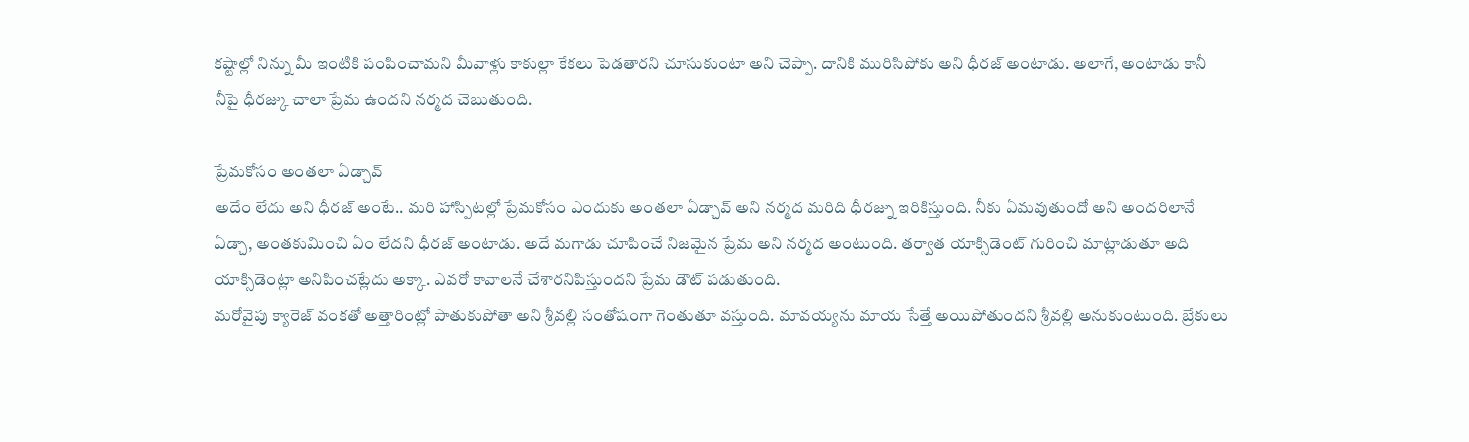కష్టాల్లో నిన్ను మీ ఇంటికి పంపించామని మీవాళ్లు కాకుల్లా కేకలు పెడతారని చూసుకుంటా అని చెప్పా. దానికి మురిసిపోకు అని ధీరజ్ అంటాడు. అలాగే, అంటాడు కానీ నీపై ధీరజ్కు చాలా ప్రేమ ఉందని నర్మద చెబుతుంది.

ప్రేమకోసం అంతలా ఏడ్చావ్
అదేం లేదు అని ధీరజ్ అంటే.. మరి హాస్పిటల్లో ప్రేమకోసం ఎందుకు అంతలా ఏడ్చావ్ అని నర్మద మరిది ధీరజ్ను ఇరికిస్తుంది. నీకు ఏమవుతుందో అని అందరిలానే ఏడ్చా, అంతకుమించి ఏం లేదని ధీరజ్ అంటాడు. అదే మగాడు చూపించే నిజమైన ప్రేమ అని నర్మద అంటుంది. తర్వాత యాక్సిడెంట్ గురించి మాట్లాడుతూ అది యాక్సిడెంట్లా అనిపించట్లేదు అక్కా. ఎవరో కావాలనే చేశారనిపిస్తుందని ప్రేమ డౌట్ పడుతుంది.
మరోవైపు క్యారెజ్ వంకతో అత్తారింట్లో పాతుకుపోతా అని శ్రీవల్లి సంతోషంగా గెంతుతూ వస్తుంది. మావయ్యను మాయ సేత్తే అయిపోతుందని శ్రీవల్లి అనుకుంటుంది. బ్రేకులు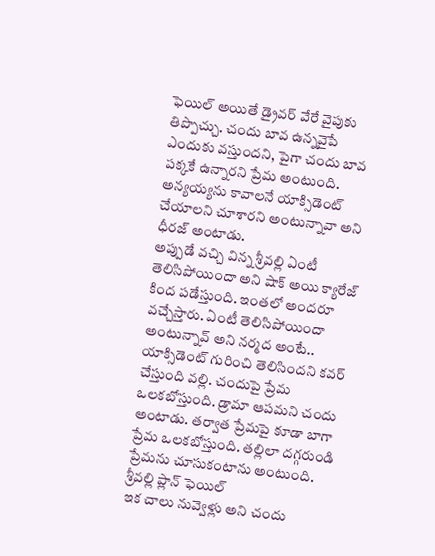ఫెయిల్ అయితే డ్రైవర్ వేరే వైపుకు తిప్పొచ్చు. చందు బావ ఉన్నవైపే ఎందుకు వస్తుందని, పైగా చందు బావ పక్కకే ఉన్నారని ప్రేమ అంటుంది. అన్యయ్యను కావాలనే యాక్సిడెంట్ చేయాలని చూశారని అంటున్నావా అని ధీరజ్ అంటాడు.
అప్పుడే వచ్చి విన్న శ్రీవల్లి ఏంటీ తెలిసిపోయిందా అని షాక్ అయి క్యారేజ్ కింద పడేస్తుంది. ఇంతలో అందరూ వచ్చేస్తారు. ఏంటీ తెలిసిపోయిందా అంటున్నావ్ అని నర్మద అంటే.. యాక్సిడెంట్ గురించి తెలిసిందని కవర్ చేస్తుంది వల్లి. చందుపై ప్రేమ ఒలకబోస్తుంది. డ్రామా ఆపమని చందు అంటాడు. తర్వాత ప్రేమపై కూడా బాగా ప్రేమ ఒలకబోస్తుంది. తల్లిలా దగ్గరుండి ప్రేమను చూసుకంటాను అంటుంది.
శ్రీవల్లి ప్లాన్ ఫెయిల్
ఇక చాలు నువ్వెళ్లు అని చందు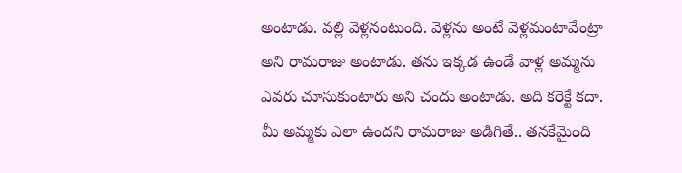అంటాడు. వల్లి వెళ్లనంటుంది. వెళ్లను అంటే వెళ్లమంటావేంట్రా అని రామరాజు అంటాడు. తను ఇక్కడ ఉండే వాళ్ల అమ్మను ఎవరు చూసుకుంటారు అని చందు అంటాడు. అది కరెక్టే కదా. మీ అమ్మకు ఎలా ఉందని రామరాజు అడిగితే.. తనకేమైంది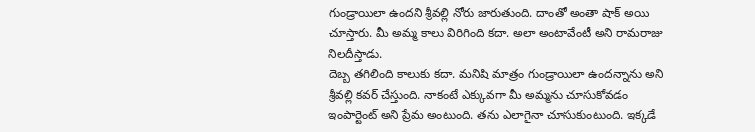గుండ్రాయిలా ఉందని శ్రీవల్లి నోరు జారుతుంది. దాంతో అంతా షాక్ అయి చూస్తారు. మీ అమ్మ కాలు విరిగింది కదా. అలా అంటావేంటీ అని రామరాజు నిలదీస్తాడు.
దెబ్బ తగిలింది కాలుకు కదా. మనిషి మాత్రం గుండ్రాయిలా ఉందన్నాను అని శ్రీవల్లి కవర్ చేస్తుంది. నాకంటే ఎక్కువగా మీ అమ్మను చూసుకోవడం ఇంపార్టెంట్ అని ప్రేమ అంటుంది. తను ఎలాగైనా చూసుకుంటుంది. ఇక్కడే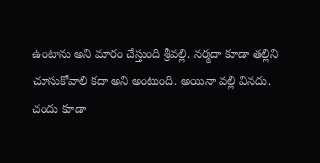ఉంటాను అని మారం చేస్తుంది శ్రీవల్లి. నర్మదా కూడా తల్లిని చూసుకోవాలి కదా అని అంటుంది. అయినా వల్లి వినదు. చందు కూడా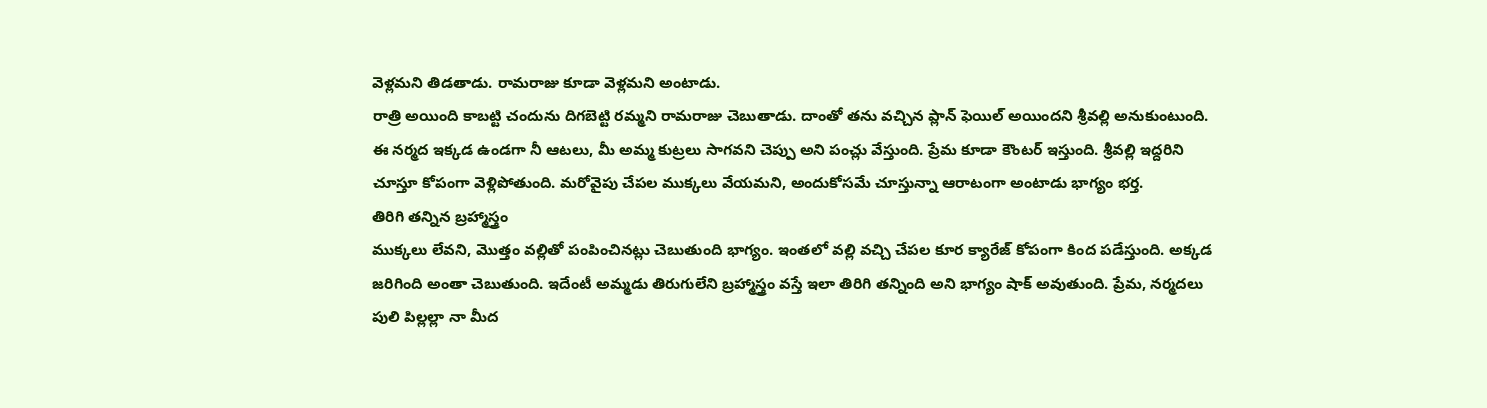వెళ్లమని తిడతాడు. రామరాజు కూడా వెళ్లమని అంటాడు.
రాత్రి అయింది కాబట్టి చందును దిగబెట్టి రమ్మని రామరాజు చెబుతాడు. దాంతో తను వచ్చిన ప్లాన్ ఫెయిల్ అయిందని శ్రీవల్లి అనుకుంటుంది. ఈ నర్మద ఇక్కడ ఉండగా నీ ఆటలు, మీ అమ్మ కుట్రలు సాగవని చెప్పు అని పంచ్లు వేస్తుంది. ప్రేమ కూడా కౌంటర్ ఇస్తుంది. శ్రీవల్లి ఇద్దరిని చూస్తూ కోపంగా వెళ్లిపోతుంది. మరోవైపు చేపల ముక్కలు వేయమని, అందుకోసమే చూస్తున్నా ఆరాటంగా అంటాడు భాగ్యం భర్త.
తిరిగి తన్నిన బ్రహ్మాస్త్రం
ముక్కలు లేవని, మొత్తం వల్లితో పంపించినట్లు చెబుతుంది భాగ్యం. ఇంతలో వల్లి వచ్చి చేపల కూర క్యారేజ్ కోపంగా కింద పడేస్తుంది. అక్కడ జరిగింది అంతా చెబుతుంది. ఇదేంటీ అమ్మడు తిరుగులేని బ్రహ్మాస్త్రం వస్తే ఇలా తిరిగి తన్నింది అని భాగ్యం షాక్ అవుతుంది. ప్రేమ, నర్మదలు పులి పిల్లల్లా నా మీద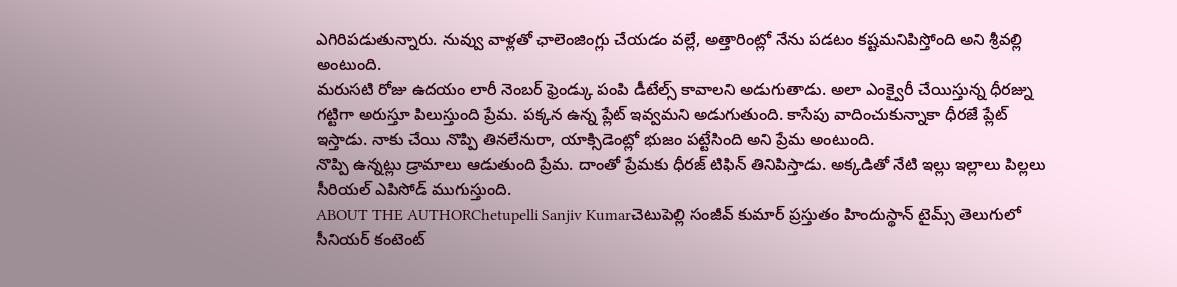ఎగిరిపడుతున్నారు. నువ్వు వాళ్లతో ఛాలెంజింగ్లు చేయడం వల్లే, అత్తారింట్లో నేను పడటం కష్టమనిపిస్తోంది అని శ్రీవల్లి అంటుంది.
మరుసటి రోజు ఉదయం లారీ నెంబర్ ఫ్రెండ్కు పంపి డీటేల్స్ కావాలని అడుగుతాడు. అలా ఎంక్వైరీ చేయిస్తున్న ధీరజ్ను గట్టిగా అరుస్తూ పిలుస్తుంది ప్రేమ. పక్కన ఉన్న ప్లేట్ ఇవ్వమని అడుగుతుంది. కాసేపు వాదించుకున్నాకా ధీరజే ప్లేట్ ఇస్తాడు. నాకు చేయి నొప్పి తినలేనురా, యాక్సిడెంట్లో భుజం పట్టేసింది అని ప్రేమ అంటుంది.
నొప్పి ఉన్నట్లు డ్రామాలు ఆడుతుంది ప్రేమ. దాంతో ప్రేమకు ధీరజ్ టిఫిన్ తినిపిస్తాడు. అక్కడితో నేటి ఇల్లు ఇల్లాలు పిల్లలు సీరియల్ ఎపిసోడ్ ముగుస్తుంది.
ABOUT THE AUTHORChetupelli Sanjiv Kumarచెటుపెల్లి సంజీవ్ కుమార్ ప్రస్తుతం హిందుస్థాన్ టైమ్స్ తెలుగులో సీనియర్ కంటెంట్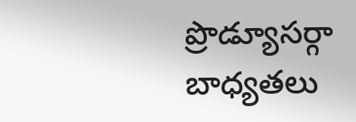ప్రొడ్యూసర్గా బాధ్యతలు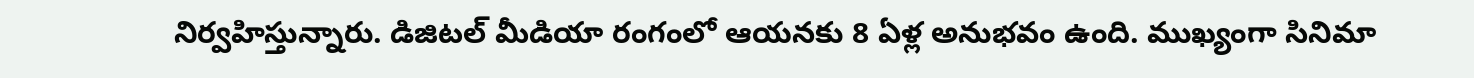నిర్వహిస్తున్నారు. డిజిటల్ మీడియా రంగంలో ఆయనకు 8 ఏళ్ల అనుభవం ఉంది. ముఖ్యంగా సినిమా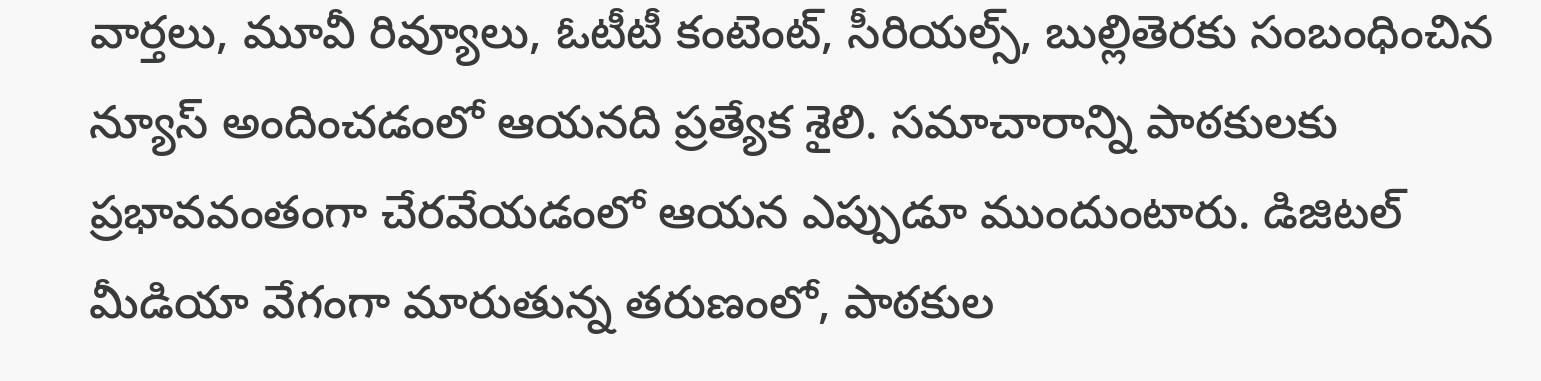వార్తలు, మూవీ రివ్యూలు, ఓటీటీ కంటెంట్, సీరియల్స్, బుల్లితెరకు సంబంధించిన న్యూస్ అందించడంలో ఆయనది ప్రత్యేక శైలి. సమాచారాన్ని పాఠకులకు ప్రభావవంతంగా చేరవేయడంలో ఆయన ఎప్పుడూ ముందుంటారు. డిజిటల్ మీడియా వేగంగా మారుతున్న తరుణంలో, పాఠకుల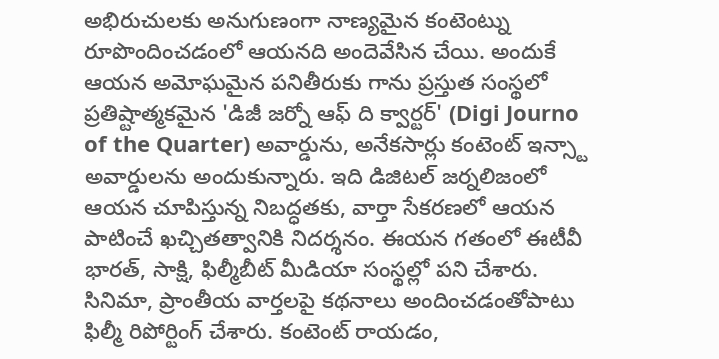అభిరుచులకు అనుగుణంగా నాణ్యమైన కంటెంట్ను రూపొందించడంలో ఆయనది అందెవేసిన చేయి. అందుకే ఆయన అమోఘమైన పనితీరుకు గాను ప్రస్తుత సంస్థలో ప్రతిష్టాత్మకమైన 'డిజీ జర్నో ఆఫ్ ది క్వార్టర్' (Digi Journo of the Quarter) అవార్డును, అనేకసార్లు కంటెంట్ ఇన్స్టా అవార్డులను అందుకున్నారు. ఇది డిజిటల్ జర్నలిజంలో ఆయన చూపిస్తున్న నిబద్ధతకు, వార్తా సేకరణలో ఆయన పాటించే ఖచ్చితత్వానికి నిదర్శనం. ఈయన గతంలో ఈటీవీ భారత్, సాక్షి, ఫిల్మీబీట్ మీడియా సంస్థల్లో పని చేశారు. సినిమా, ప్రాంతీయ వార్తలపై కథనాలు అందించడంతోపాటు ఫిల్మీ రిపోర్టింగ్ చేశారు. కంటెంట్ రాయడం,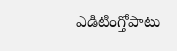ఎడిటింగ్తోపాటు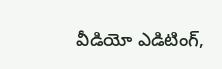వీడియో ఎడిటింగ్,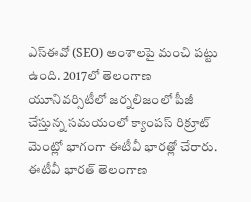ఎస్ఈవో (SEO) అంశాలపై మంచి పట్టు ఉంది. 2017లో తెలంగాణ యూనివర్సిటీలో జర్నలిజంలో పీజీ చేస్తున్న సమయంలో క్యాంపస్ రిక్రూట్ మెంట్లో భాగంగా ఈటీవీ భారత్లో చేరారు. ఈటీవీ భారత్ తెలంగాణ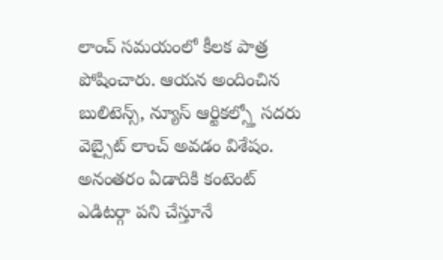లాంచ్ సమయంలో కీలక పాత్ర పోషించారు. ఆయన అందించిన బులిటెన్స్, న్యూస్ ఆర్టికల్స్తో సదరు వెబ్సైట్ లాంచ్ అవడం విశేషం. అనంతరం ఏడాదికి కంటెంట్ ఎడిటర్గా పని చేస్తూనే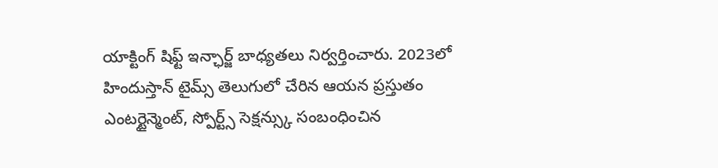యాక్టింగ్ షిఫ్ట్ ఇన్ఛార్జ్ బాధ్యతలు నిర్వర్తించారు. 2023లో హిందుస్తాన్ టైమ్స్ తెలుగులో చేరిన ఆయన ప్రస్తుతం ఎంటర్టైన్మెంట్, స్పోర్ట్స్ సెక్షన్స్కు సంబంధించిన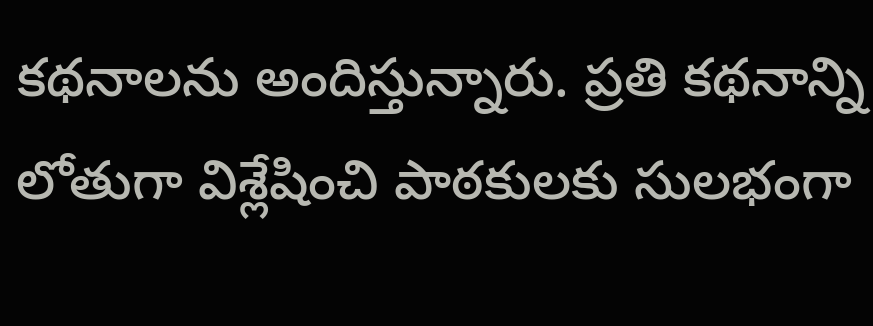కథనాలను అందిస్తున్నారు. ప్రతి కథనాన్ని లోతుగా విశ్లేషించి పాఠకులకు సులభంగా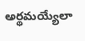అర్థమయ్యేలా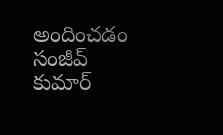అందించడం సంజీవ్ కుమార్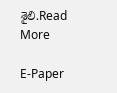శైలి.Read More

E-Paper